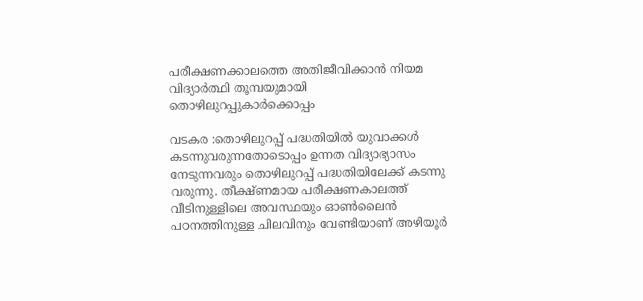പരീക്ഷണക്കാലത്തെ അതിജീവിക്കാന്‍ നിയമ വിദ്യാര്‍ത്ഥി തൂമ്പയുമായി തൊഴിലുറപ്പുകാര്‍ക്കൊപ്പം

വടകര :തൊഴിലുറപ്പ് പദ്ധതിയില്‍ യുവാക്കള്‍ കടന്നുവരുന്നതോടൊപ്പം ഉന്നത വിദ്യാഭ്യാസം നേടുന്നവരും തൊഴിലുറപ്പ് പദ്ധതിയിലേക്ക് കടന്നു വരുന്നു. തീക്ഷ്ണമായ പരീക്ഷണകാലത്ത് വീടിനുള്ളിലെ അവസ്ഥയും ഓണ്‍ലൈന്‍ പഠനത്തിനുള്ള ചിലവിനും വേണ്ടിയാണ് അഴിയൂര്‍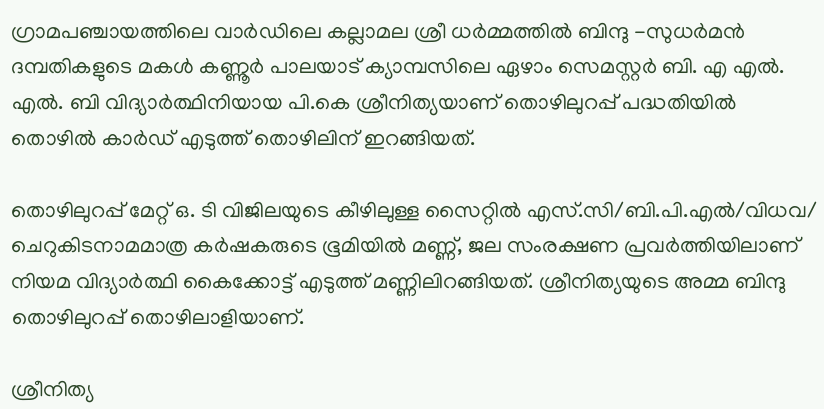ഗ്രാമപഞ്ചായത്തിലെ വാര്‍ഡിലെ കല്ലാമല ശ്രീ ധര്‍മ്മത്തില്‍ ബിന്ദു -സുധര്‍മന്‍ ദമ്പതികളുടെ മകള്‍ കണ്ണൂര്‍ പാലയാട് ക്യാമ്പസിലെ ഏഴാം സെമസ്റ്റര്‍ ബി. എ എല്‍. എല്‍. ബി വിദ്യാര്‍ത്ഥിനിയായ പി.കെ ശ്രീനിത്യയാണ് തൊഴിലുറപ്പ് പദ്ധതിയില്‍ തൊഴില്‍ കാര്‍ഡ് എടുത്ത് തൊഴിലിന് ഇറങ്ങിയത്.

തൊഴിലുറപ്പ് മേറ്റ് ഒ. ടി വിജിലയുടെ കീഴിലുള്ള സൈറ്റില്‍ എസ്.സി/ബി.പി.എല്‍/വിധവ/ ചെറുകിടനാമമാത്ര കര്‍ഷകരുടെ ഭൂമിയില്‍ മണ്ണ്, ജല സംരക്ഷണ പ്രവര്‍ത്തിയിലാണ് നിയമ വിദ്യാര്‍ത്ഥി കൈക്കോട്ട് എടുത്ത് മണ്ണിലിറങ്ങിയത്. ശ്രീനിത്യയുടെ അമ്മ ബിന്ദു തൊഴിലുറപ്പ് തൊഴിലാളിയാണ്.

ശ്രീനിത്യ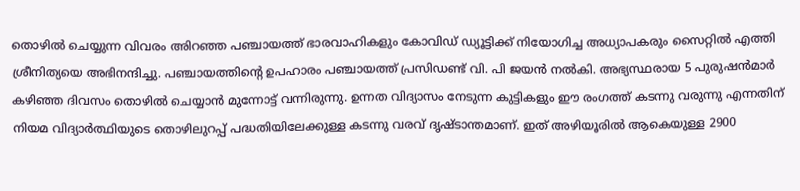തൊഴില്‍ ചെയ്യുന്ന വിവരം അിറഞ്ഞ പഞ്ചായത്ത് ഭാരവാഹികളും കോവിഡ് ഡ്യൂട്ടിക്ക് നിയോഗിച്ച അധ്യാപകരും സൈറ്റില്‍ എത്തി ശ്രീനിത്യയെ അഭിനന്ദിച്ചു. പഞ്ചായത്തിന്റെ ഉപഹാരം പഞ്ചായത്ത് പ്രസിഡണ്ട് വി. പി ജയന്‍ നല്‍കി. അഭ്യസ്ഥരായ 5 പുരുഷന്‍മാര്‍ കഴിഞ്ഞ ദിവസം തൊഴില്‍ ചെയ്യാന്‍ മുന്നോട്ട് വന്നിരുന്നു. ഉന്നത വിദ്യാസം നേടുന്ന കുട്ടികളും ഈ രംഗത്ത് കടന്നു വരുന്നു എന്നതിന് നിയമ വിദ്യാര്‍ത്ഥിയുടെ തൊഴിലുറപ്പ് പദ്ധതിയിലേക്കുള്ള കടന്നു വരവ് ദൃഷ്ടാന്തമാണ്. ഇത് അഴിയൂരില്‍ ആകെയുള്ള 2900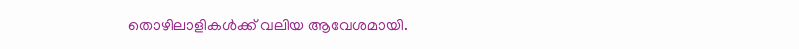തൊഴിലാളികള്‍ക്ക് വലിയ ആവേശമായി.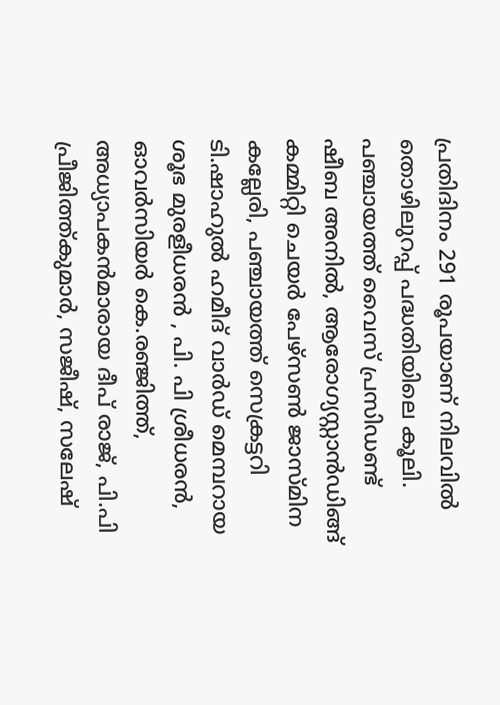പ്രതിദിനം 291 രൂപയാണ് നിലവില്‍ തൊഴിലുറപ്പ് പദ്ധതിയിലെ കൂലി. പഞ്ചായത്ത് വൈസ് പ്രസിഡണ്ട് ഷീബ അനില്‍, ആരോഗ്യസ്റ്റാന്‍ഡിങ്ങ് കമ്മിറ്റി ചെയര്‍ പേഴ്‌സണ്‍ ജാസ്മിന കല്ലേരി, പഞ്ചായത്ത് സെക്രട്ടറി ടി.ഷാഹുല്‍ ഹമീദ് വാര്‍ഡ് മെമ്പറായ ശൂഭ മുരളീധരന്‍ , പി. പി ശ്രീധരന്‍, ഓവര്‍സിയര്‍ കെ.രഞ്ജിത്ത്, അധ്യാപകന്‍മാരായ ദീപ് രാജ്, പി.പി പ്രീജിത്ത്കുമാര്‍, സജീഷ്, സലേഷ്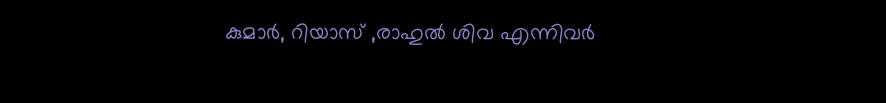കുമാര്‍, റിയാസ് ,രാഹുല്‍ ശിവ എന്നിവര്‍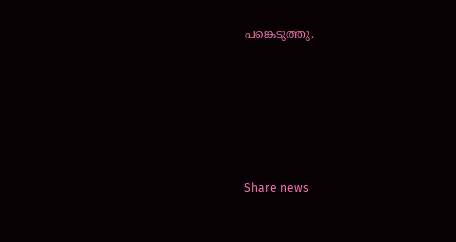പങ്കെടുത്തു.





Share news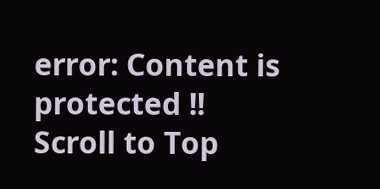error: Content is protected !!
Scroll to Top